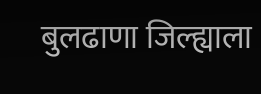बुलढाणा जिल्ह्याला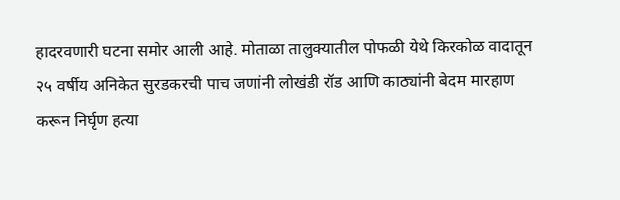हादरवणारी घटना समोर आली आहे. मोताळा तालुक्यातील पोफळी येथे किरकोळ वादातून २५ वर्षीय अनिकेत सुरडकरची पाच जणांनी लोखंडी रॉड आणि काठ्यांनी बेदम मारहाण करून निर्घृण हत्या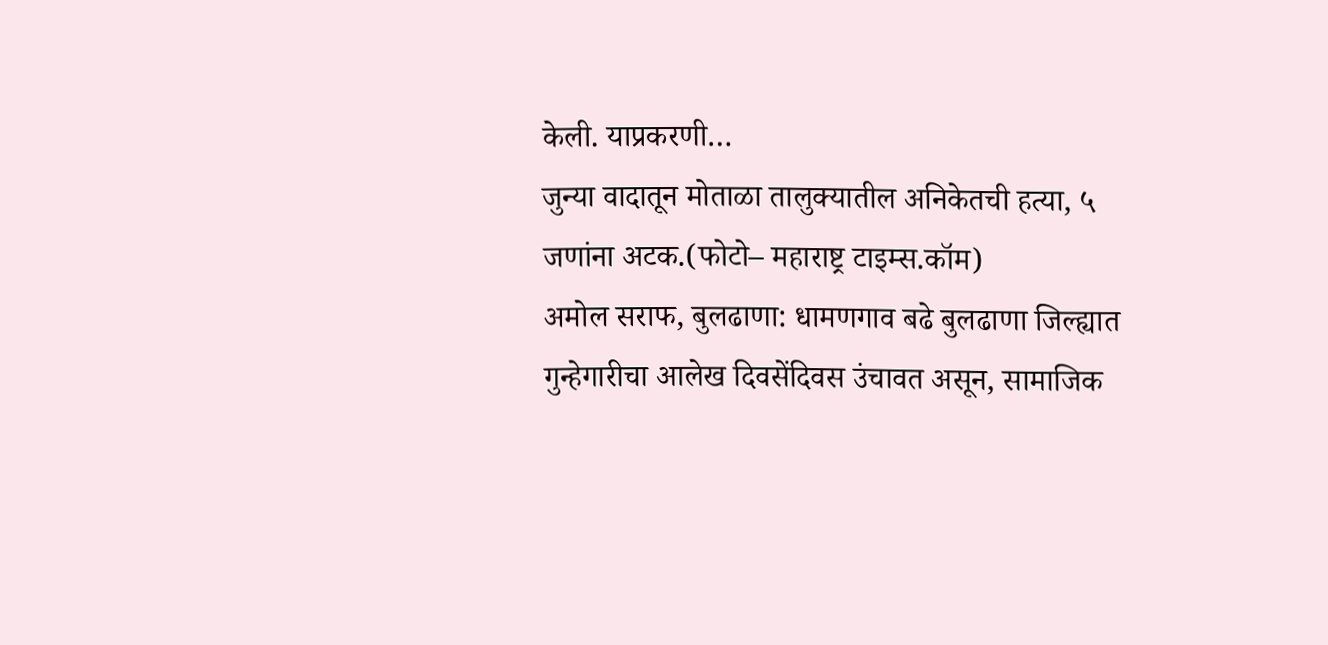केली. याप्रकरणी…
जुन्या वादातून मोताळा तालुक्यातील अनिकेतची हत्या, ५ जणांना अटक.(फोटो– महाराष्ट्र टाइम्स.कॉम)
अमोल सराफ, बुलढाणा: धामणगाव बढे बुलढाणा जिल्ह्यात गुन्हेगारीचा आलेख दिवसेंदिवस उंचावत असून, सामाजिक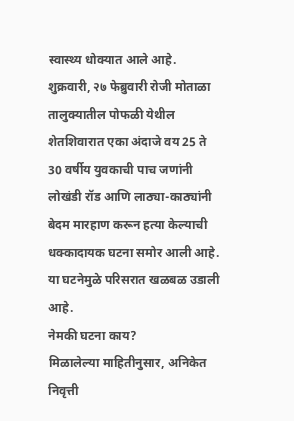स्वास्थ्य धोक्यात आले आहे. शुक्रवारी, २७ फेब्रुवारी रोजी मोताळा तालुक्यातील पोफळी येथील शेतशिवारात एका अंदाजे वय 25 ते 30 वर्षीय युवकाची पाच जणांनी लोखंडी रॉड आणि लाठ्या-काठ्यांनी बेदम मारहाण करून हत्या केल्याची धक्कादायक घटना समोर आली आहे. या घटनेमुळे परिसरात खळबळ उडाली आहे.
नेमकी घटना काय?
मिळालेल्या माहितीनुसार, अनिकेत निवृत्ती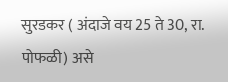सुरडकर ( अंदाजे वय 25 ते 30, रा. पोफळी) असे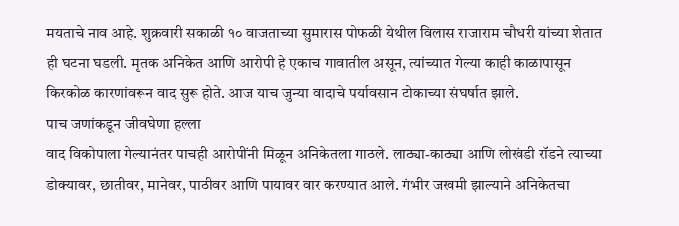मयताचे नाव आहे. शुक्रवारी सकाळी १० वाजताच्या सुमारास पोफळी येथील विलास राजाराम चौधरी यांच्या शेतात ही घटना घडली. मृतक अनिकेत आणि आरोपी हे एकाच गावातील असून, त्यांच्यात गेल्या काही काळापासून किरकोळ कारणांवरून वाद सुरू होते. आज याच जुन्या वादाचे पर्यावसान टोकाच्या संघर्षात झाले.
पाच जणांकडून जीवघेणा हल्ला
वाद विकोपाला गेल्यानंतर पाचही आरोपींनी मिळून अनिकेतला गाठले. लाठ्या-काठ्या आणि लोखंडी रॉडने त्याच्या डोक्यावर, छातीवर, मानेवर, पाठीवर आणि पायावर वार करण्यात आले. गंभीर जखमी झाल्याने अनिकेतचा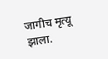जागीच मृत्यू झाला.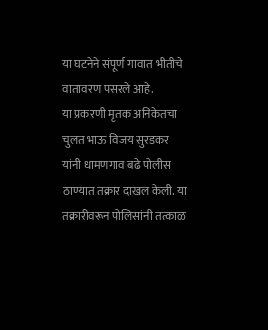या घटनेने संपूर्ण गावात भीतीचे वातावरण पसरले आहे.
या प्रकरणी मृतक अनिकेतचा चुलत भाऊ विजय सुरडकर यांनी धामणगाव बढे पोलीस ठाण्यात तक्रार दाखल केली. या तक्रारीवरून पोलिसांनी तत्काळ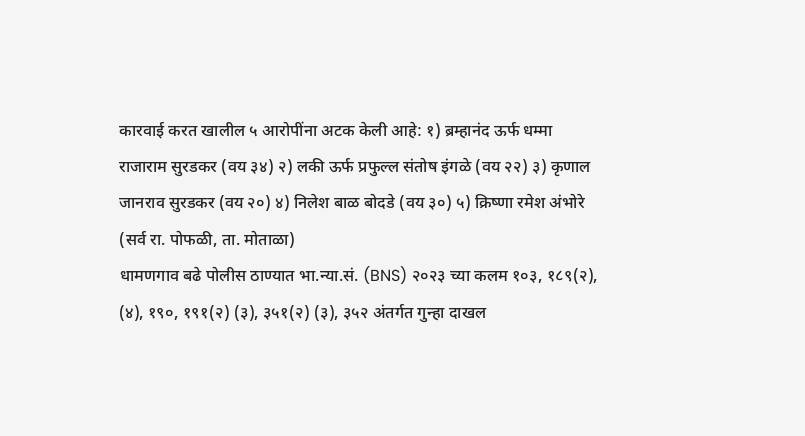कारवाई करत खालील ५ आरोपींना अटक केली आहे: १) ब्रम्हानंद ऊर्फ धम्मा राजाराम सुरडकर (वय ३४) २) लकी ऊर्फ प्रफुल्ल संतोष इंगळे (वय २२) ३) कृणाल जानराव सुरडकर (वय २०) ४) निलेश बाळ बोदडे (वय ३०) ५) क्रिष्णा रमेश अंभोरे (सर्व रा. पोफळी, ता. मोताळा)
धामणगाव बढे पोलीस ठाण्यात भा.न्या.सं. (BNS) २०२३ च्या कलम १०३, १८९(२), (४), १९०, १९१(२) (३), ३५१(२) (३), ३५२ अंतर्गत गुन्हा दाखल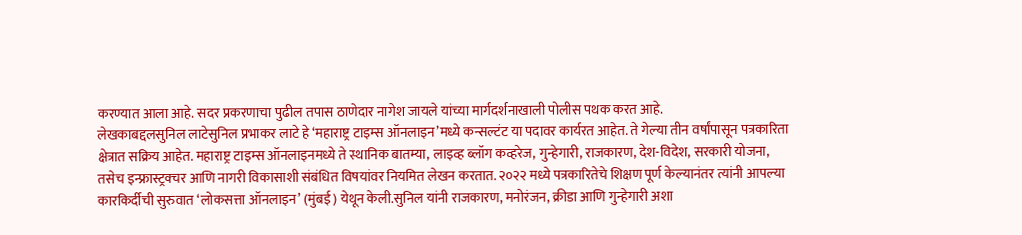करण्यात आला आहे. सदर प्रकरणाचा पुढील तपास ठाणेदार नागेश जायले यांच्या मार्गदर्शनाखाली पोलीस पथक करत आहे.
लेखकाबद्दलसुनिल लाटेसुनिल प्रभाकर लाटे हे ‘महाराष्ट्र टाइम्स ऑनलाइन’मध्ये कन्सल्टंट या पदावर कार्यरत आहेत. ते गेल्या तीन वर्षांपासून पत्रकारिता क्षेत्रात सक्रिय आहेत. महाराष्ट्र टाइम्स ऑनलाइनमध्ये ते स्थानिक बातम्या, लाइव्ह ब्लॉग कव्हरेज, गुन्हेगारी, राजकारण, देश-विदेश, सरकारी योजना, तसेच इन्फ्रास्ट्रक्चर आणि नागरी विकासाशी संबंधित विषयांवर नियमित लेखन करतात. २०२२ मध्ये पत्रकारितेचे शिक्षण पूर्ण केल्यानंतर त्यांनी आपल्या कारकिर्दीची सुरुवात ‘लोकसत्ता ऑनलाइन’ (मुंबई) येथून केली.सुनिल यांनी राजकारण, मनोरंजन, क्रीडा आणि गुन्हेगारी अशा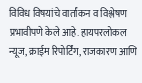विविध विषयांचे वार्तांकन व विश्लेषण प्रभावीपणे केले आहे. हायपरलोकल न्यूज, क्राईम रिपोर्टिंग, राजकारण आणि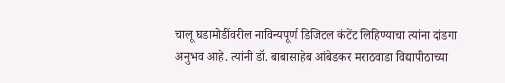चालू घडामोडींवरील नाविन्यपूर्ण डिजिटल कंटेंट लिहिण्याचा त्यांना दांडगा अनुभव आहे. त्यांनी डॉ. बाबासाहेब आंबेडकर मराठवाडा विद्यापीठाच्या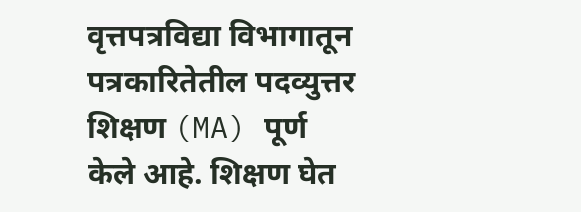वृत्तपत्रविद्या विभागातून पत्रकारितेतील पदव्युत्तर शिक्षण (MA) पूर्ण केले आहे. शिक्षण घेत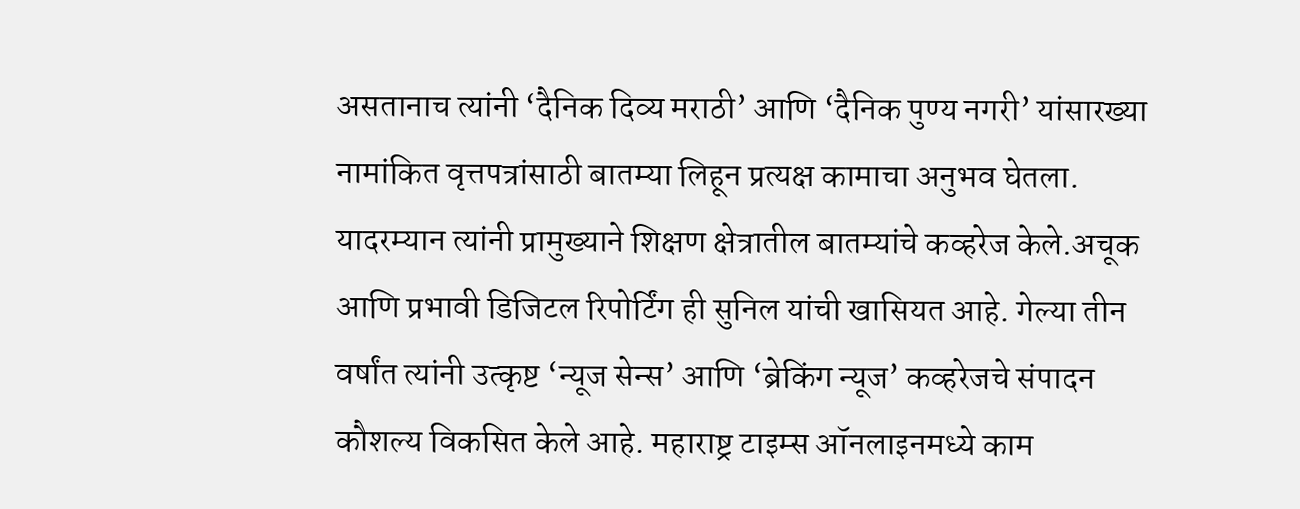असतानाच त्यांनी ‘दैनिक दिव्य मराठी’ आणि ‘दैनिक पुण्य नगरी’ यांसारख्या नामांकित वृत्तपत्रांसाठी बातम्या लिहून प्रत्यक्ष कामाचा अनुभव घेतला. यादरम्यान त्यांनी प्रामुख्याने शिक्षण क्षेत्रातील बातम्यांचे कव्हरेज केले.अचूक आणि प्रभावी डिजिटल रिपोर्टिंग ही सुनिल यांची खासियत आहे. गेल्या तीन वर्षांत त्यांनी उत्कृष्ट ‘न्यूज सेन्स’ आणि ‘ब्रेकिंग न्यूज’ कव्हरेजचे संपादन कौशल्य विकसित केले आहे. महाराष्ट्र टाइम्स ऑनलाइनमध्ये काम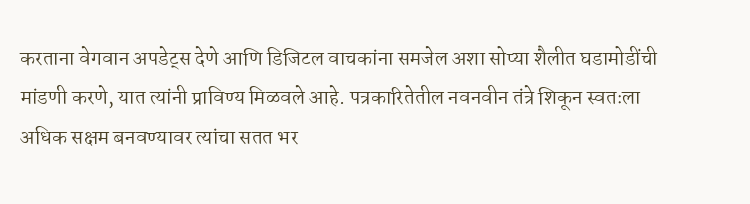करताना वेगवान अपडेट्स देणे आणि डिजिटल वाचकांना समजेल अशा सोप्या शैलीत घडामोडींची मांडणी करणे, यात त्यांनी प्राविण्य मिळवले आहे. पत्रकारितेतील नवनवीन तंत्रे शिकून स्वतःला अधिक सक्षम बनवण्यावर त्यांचा सतत भर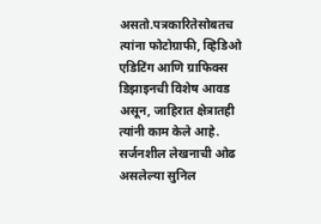असतो.पत्रकारितेसोबतच त्यांना फोटोग्राफी, व्हिडिओ एडिटिंग आणि ग्राफिक्स डिझाइनची विशेष आवड असून, जाहिरात क्षेत्रातही त्यांनी काम केले आहे. सर्जनशील लेखनाची ओढ असलेल्या सुनिल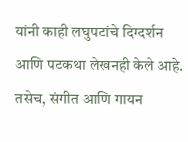यांनी काही लघुपटांचे दिग्दर्शन आणि पटकथा लेखनही केले आहे. तसेच, संगीत आणि गायन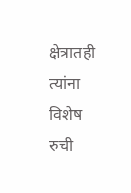क्षेत्रातही त्यांना विशेष रुची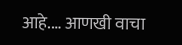आहे.… आणखी वाचा